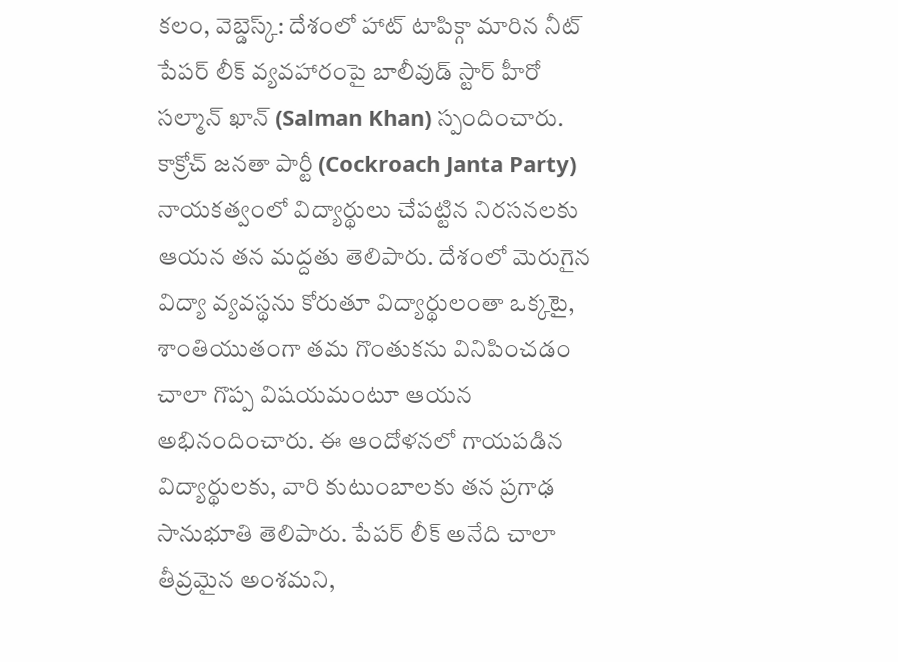కలం, వెబ్డెస్క్: దేశంలో హాట్ టాపిక్గా మారిన నీట్ పేపర్ లీక్ వ్యవహారంపై బాలీవుడ్ స్టార్ హీరో సల్మాన్ ఖాన్ (Salman Khan) స్పందించారు. కాక్రోచ్ జనతా పార్టీ (Cockroach Janta Party) నాయకత్వంలో విద్యార్థులు చేపట్టిన నిరసనలకు ఆయన తన మద్దతు తెలిపారు. దేశంలో మెరుగైన విద్యా వ్యవస్థను కోరుతూ విద్యార్థులంతా ఒక్కటై, శాంతియుతంగా తమ గొంతుకను వినిపించడం చాలా గొప్ప విషయమంటూ ఆయన అభినందించారు. ఈ ఆందోళనలో గాయపడిన విద్యార్థులకు, వారి కుటుంబాలకు తన ప్రగాఢ సానుభూతి తెలిపారు. పేపర్ లీక్ అనేది చాలా తీవ్రమైన అంశమని,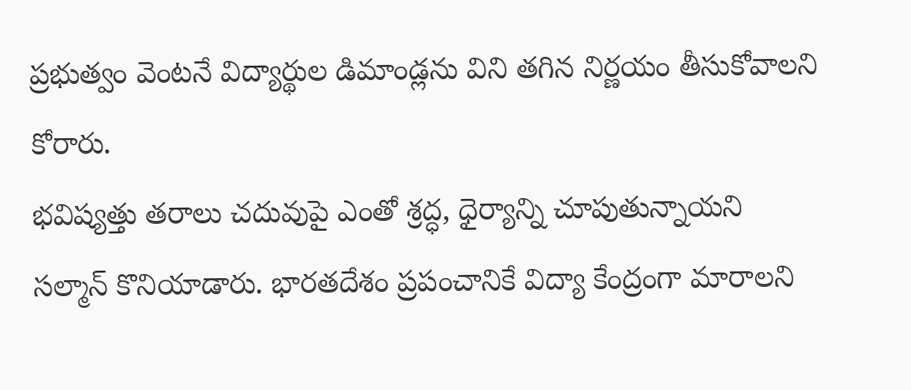ప్రభుత్వం వెంటనే విద్యార్థుల డిమాండ్లను విని తగిన నిర్ణయం తీసుకోవాలని కోరారు.
భవిష్యత్తు తరాలు చదువుపై ఎంతో శ్రద్ధ, ధైర్యాన్ని చూపుతున్నాయని సల్మాన్ కొనియాడారు. భారతదేశం ప్రపంచానికే విద్యా కేంద్రంగా మారాలని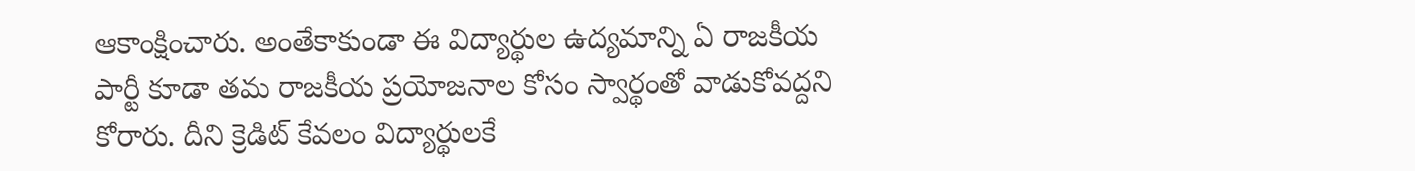ఆకాంక్షించారు. అంతేకాకుండా ఈ విద్యార్థుల ఉద్యమాన్ని ఏ రాజకీయ పార్టీ కూడా తమ రాజకీయ ప్రయోజనాల కోసం స్వార్థంతో వాడుకోవద్దని కోరారు. దీని క్రెడిట్ కేవలం విద్యార్థులకే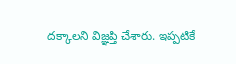దక్కాలని విజ్ఞప్తి చేశారు. ఇప్పటికే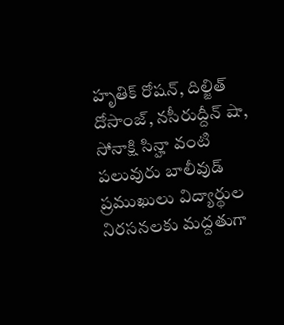హృతిక్ రోషన్, దిల్జిత్ దోసాంజ్, నసీరుద్దీన్ షా, సోనాక్షి సిన్హా వంటి పలువురు బాలీవుడ్ ప్రముఖులు విద్యార్థుల నిరసనలకు మద్దతుగా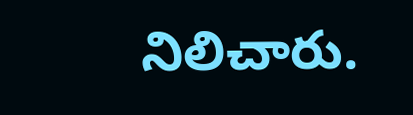నిలిచారు.